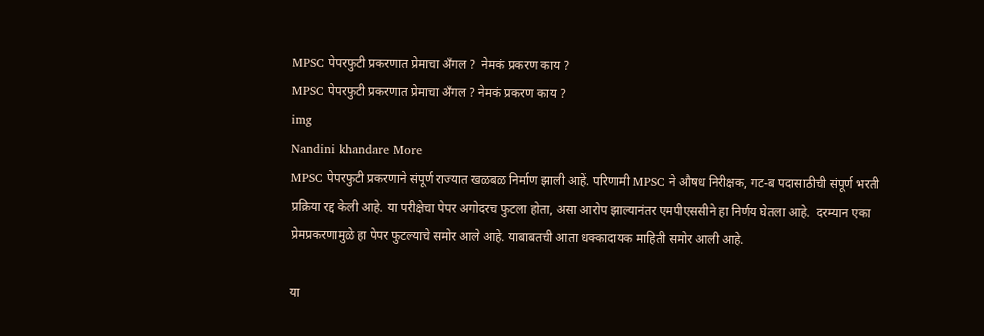MPSC पेपरफुटी प्रकरणात प्रेमाचा अँगल ?  नेमकं प्रकरण काय ?
MPSC पेपरफुटी प्रकरणात प्रेमाचा अँगल ? नेमकं प्रकरण काय ?
img
Nandini khandare More
MPSC पेपरफुटी प्रकरणाने संपूर्ण राज्यात खळबळ निर्माण झाली आहें. परिणामी MPSC ने औषध निरीक्षक, गट-ब पदासाठीची संपूर्ण भरती प्रक्रिया रद्द केली आहे. या परीक्षेचा पेपर अगोदरच फुटला होता, असा आरोप झाल्यानंतर एमपीएससीने हा निर्णय घेतला आहे.  दरम्यान एका प्रेमप्रकरणामुळे हा पेपर फुटल्याचे समोर आले आहे. याबाबतची आता धक्कादायक माहिती समोर आली आहे.

या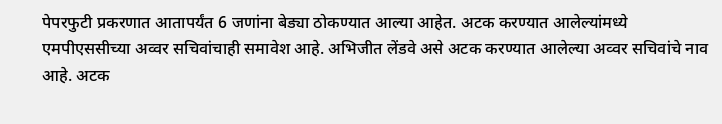पेपरफुटी प्रकरणात आतापर्यंत 6 जणांना बेड्या ठोकण्यात आल्या आहेत. अटक करण्यात आलेल्यांमध्ये एमपीएससीच्या अव्वर सचिवांचाही समावेश आहे. अभिजीत लेंडवे असे अटक करण्यात आलेल्या अव्वर सचिवांचे नाव आहे. अटक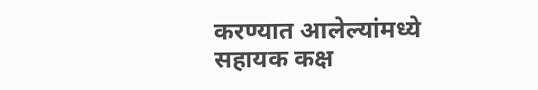करण्यात आलेल्यांमध्ये सहायक कक्ष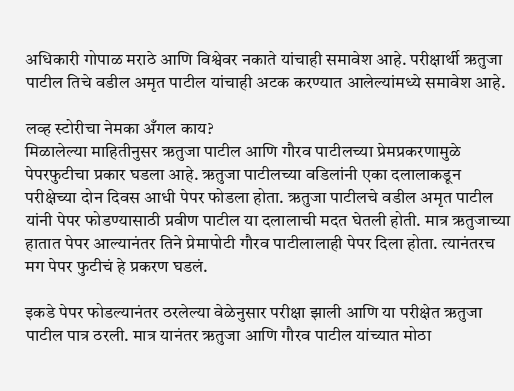अधिकारी गोपाळ मराठे आणि विश्वेवर नकाते यांचाही समावेश आहे. परीक्षार्थी ऋतुजा पाटील तिचे वडील अमृत पाटील यांचाही अटक करण्यात आलेल्यांमध्ये समावेश आहे.

लव्ह स्टोरीचा नेमका अँगल काय?
मिळालेल्या माहितीनुसर ऋतुजा पाटील आणि गौरव पाटीलच्या प्रेमप्रकरणामुळे पेपरफुटीचा प्रकार घडला आहे. ऋतुजा पाटीलच्या वडिलांनी एका दलालाकडून परीक्षेच्या दोन दिवस आधी पेपर फोडला होता. ऋतुजा पाटीलचे वडील अमृत पाटील यांनी पेपर फोडण्यासाठी प्रवीण पाटील या दलालाची मदत घेतली होती. मात्र ऋतुजाच्या हातात पेपर आल्यानंतर तिने प्रेमापोटी गौरव पाटीलालाही पेपर दिला होता. त्यानंतरच मग पेपर फुटीचं हे प्रकरण घडलं.

इकडे पेपर फोडल्यानंतर ठरलेल्या वेळेनुसार परीक्षा झाली आणि या परीक्षेत ऋतुजा पाटील पात्र ठरली. मात्र यानंतर ऋतुजा आणि गौरव पाटील यांच्यात मोठा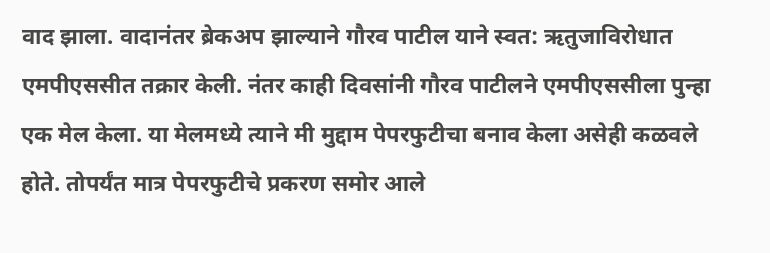वाद झाला. वादानंतर ब्रेकअप झाल्याने गौरव पाटील याने स्वत: ऋतुजाविरोधात एमपीएससीत तक्रार केली. नंतर काही दिवसांनी गौरव पाटीलने एमपीएससीला पुन्हा एक मेल केला. या मेलमध्ये त्याने मी मुद्दाम पेपरफुटीचा बनाव केला असेही कळवले होते. तोपर्यंत मात्र पेपरफुटीचे प्रकरण समोर आले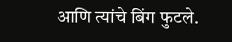आणि त्यांचे बिंग फुटले.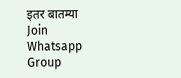इतर बातम्या
Join Whatsapp Group